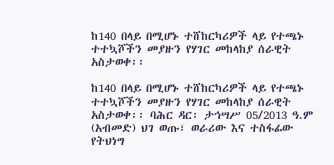ከ140 በላይ በሚሆኑ ተሸከርካሪዎች ላይ የተጫኑ ተተኳሾችን መያዙን የሃገር መከላከያ ሰራዊት አስታወቀ፡፡

ከ140 በላይ በሚሆኑ ተሸከርካሪዎች ላይ የተጫኑ ተተኳሾችን መያዙን የሃገር መከላከያ ሰራዊት አስታወቀ፡፡ ባሕር ዳር፡ ታኅሣሥ 05/2013 ዓ.ም (አብመድ) ህገ ወጡ፣ ወራሪው እና ተስፋፊው የትህነግ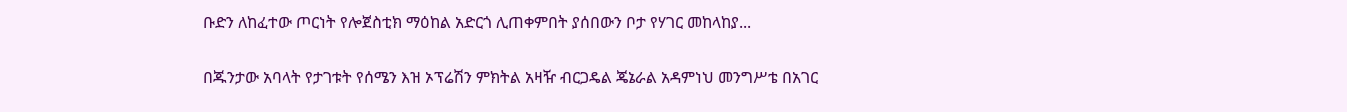ቡድን ለከፈተው ጦርነት የሎጀስቲክ ማዕከል አድርጎ ሊጠቀምበት ያሰበውን ቦታ የሃገር መከላከያ...

በጁንታው አባላት የታገቱት የሰሜን እዝ ኦፕሬሽን ምክትል አዛዥ ብርጋዴል ጄኔራል አዳምነህ መንግሥቴ በአገር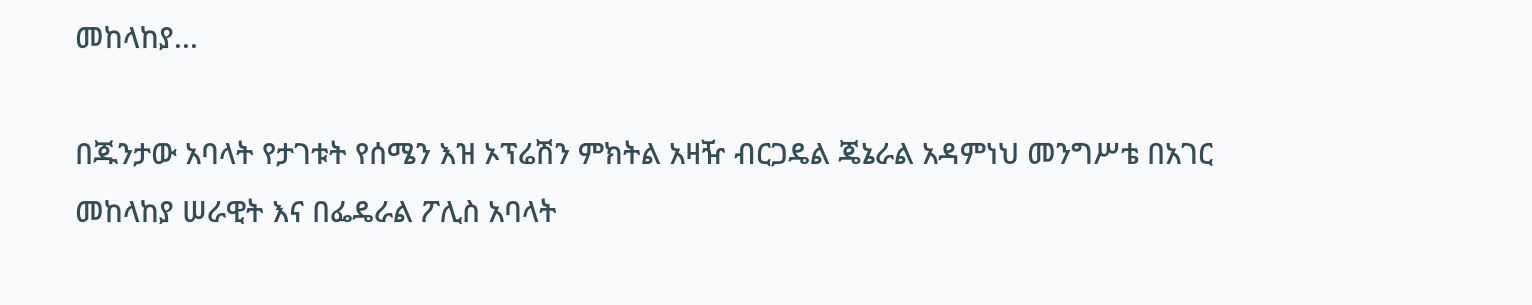መከላከያ...

በጁንታው አባላት የታገቱት የሰሜን እዝ ኦፕሬሽን ምክትል አዛዥ ብርጋዴል ጄኔራል አዳምነህ መንግሥቴ በአገር መከላከያ ሠራዊት እና በፌዴራል ፖሊስ አባላት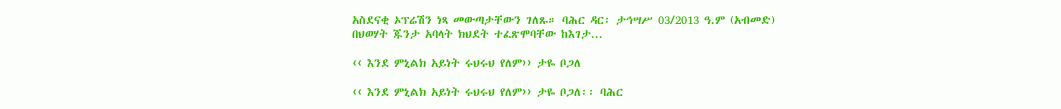አስደናቂ ኦፕሬሽን ነጻ መውጣታቸውን ገለጹ። ባሕር ዳር፡ ታኅሣሥ 03/2013 ዓ.ም (አብመድ) በህወሃት ጁንታ አባላት ክህደት ተፈጽሞባቸው ከእገታ...

‹‹ እንደ ምኒልክ አይነት ሩህሩህ የለም›› ታዬ ቦጋለ

‹‹ እንደ ምኒልክ አይነት ሩህሩህ የለም›› ታዬ ቦጋለ፡፡ ባሕር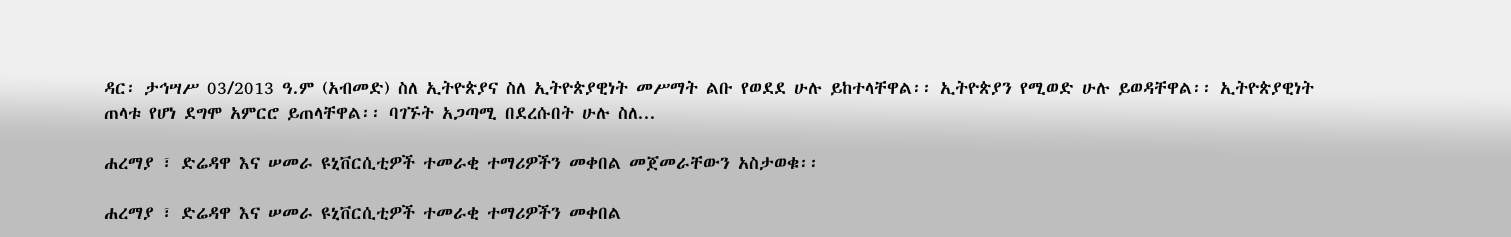ዳር፡ ታኅሣሥ 03/2013 ዓ.ም (አብመድ) ስለ ኢትዮጵያና ስለ ኢትዮጵያዊነት መሥማት ልቡ የወደደ ሁሉ ይከተላቸዋል፡፡ ኢትዮጵያን የሚወድ ሁሉ ይወዳቸዋል፡፡ ኢትዮጵያዊነት ጠላቱ የሆነ ደግሞ አምርሮ ይጠላቸዋል፡፡ ባገኙት አጋጣሚ በደረሱበት ሁሉ ስለ...

ሐረማያ ፣ ድሬዳዋ እና ሠመራ ዩኒቨርሲቲዎች ተመራቂ ተማሪዎችን መቀበል መጀመራቸውን አስታወቁ፡፡

ሐረማያ ፣ ድሬዳዋ እና ሠመራ ዩኒቨርሲቲዎች ተመራቂ ተማሪዎችን መቀበል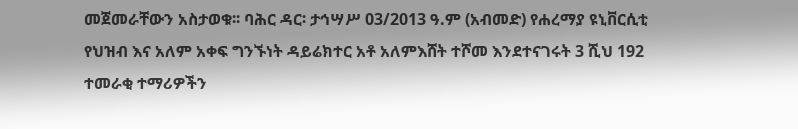መጀመራቸውን አስታወቁ፡፡ ባሕር ዳር፡ ታኅሣሥ 03/2013 ዓ.ም (አብመድ) የሐረማያ ዩኒቨርሲቲ የህዝብ እና አለም አቀፍ ግንኙነት ዳይሬክተር አቶ አለምእሸት ተሾመ እንደተናገሩት 3 ሺህ 192 ተመራቂ ተማሪዎችን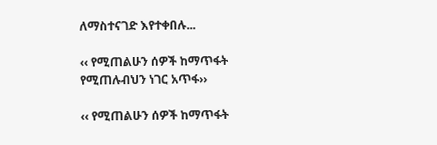ለማስተናገድ እየተቀበሉ...

‹‹ የሚጠልሁን ሰዎች ከማጥፋት የሚጠሉብህን ነገር አጥፋ››

‹‹ የሚጠልሁን ሰዎች ከማጥፋት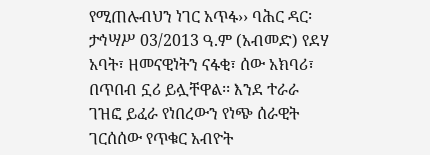የሚጠሉብህን ነገር አጥፋ›› ባሕር ዳር፡ ታኅሣሥ 03/2013 ዓ.ም (አብመድ) የደሃ አባት፣ ዘመናዊነትን ናፋቂ፣ ሰው አክባሪ፣ በጥበብ ኗሪ ይሏቸዋል፡፡ እንደ ተራራ ገዝፎ ይፈራ የነበረውን የነጭ ሰራዊት ገርሰሰው የጥቁር አብዮት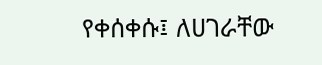የቀሰቀሱ፤ ለሀገራቸው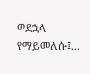ወደኋላ የማይመለሱ፤...